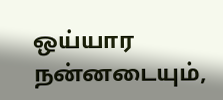ஒய்யார நன்னடையும்,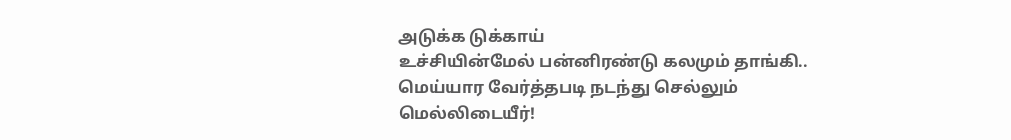அடுக்க டுக்காய்
உச்சியின்மேல் பன்னிரண்டு கலமும் தாங்கி..
மெய்யார வேர்த்தபடி நடந்து செல்லும்
மெல்லிடையீர்!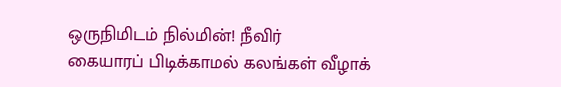ஒருநிமிடம் நில்மின்! நீவிர்
கையாரப் பிடிக்காமல் கலங்கள் வீழாக்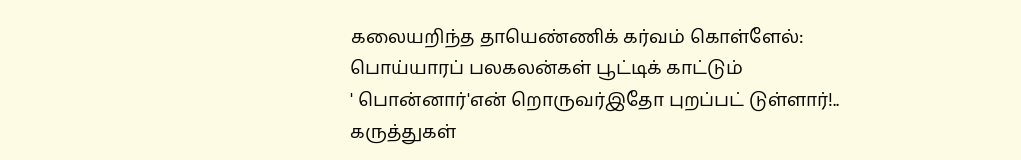கலையறிந்த தாயெண்ணிக் கர்வம் கொள்ளேல்:
பொய்யாரப் பலகலன்கள் பூட்டிக் காட்டும்
' பொன்னார்'என் றொருவர்இதோ புறப்பட் டுள்ளார்!..
கருத்துகள்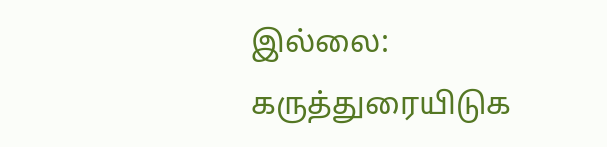இல்லை:
கருத்துரையிடுக